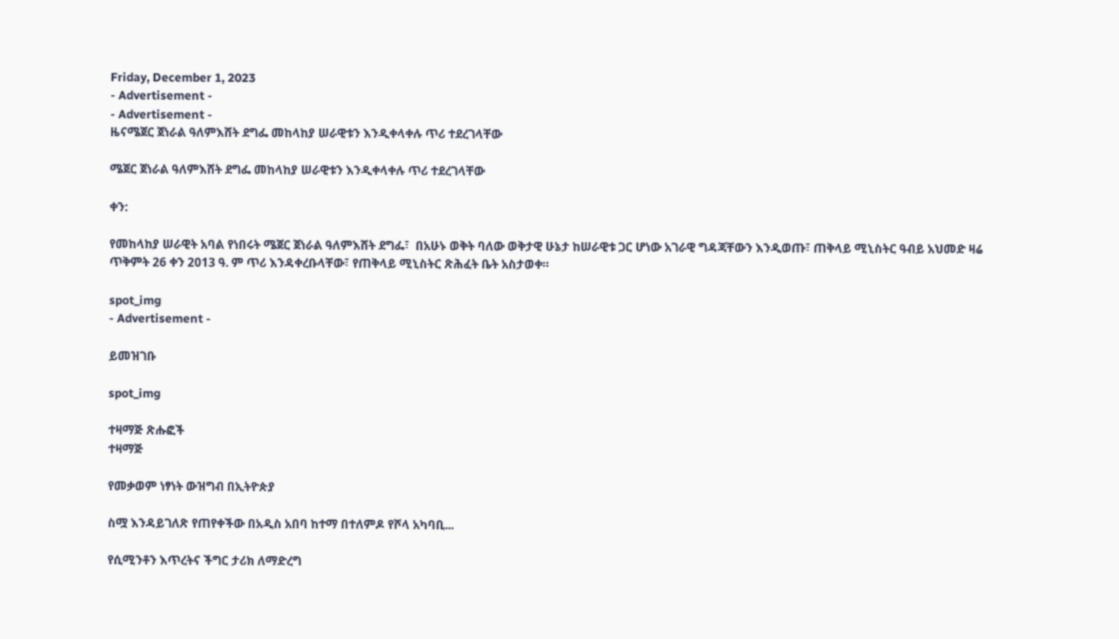Friday, December 1, 2023
- Advertisement -
- Advertisement -
ዜናሜጀር ጀነራል ዓለምእሸት ደግፌ መከላከያ ሠራዊቱን እንዲቀላቀሉ ጥሪ ተደረገላቸው

ሜጀር ጀነራል ዓለምእሸት ደግፌ መከላከያ ሠራዊቱን እንዲቀላቀሉ ጥሪ ተደረገላቸው

ቀን:

የመከላከያ ሠራዊት አባል የነበሩት ሜጀር ጀነራል ዓለምእሸት ደግፌ፣  በአሁኑ ወቅት ባለው ወቅታዊ ሁኔታ ከሠራዊቱ ጋር ሆነው አገራዊ ግዳጃቸውን እንዲወጡ፣ ጠቅላይ ሚኒስትር ዓብይ አህመድ ዛሬ ጥቅምት 26 ቀን 2013 ዓ. ም ጥሪ እንዳቀረቡላቸው፣ የጠቅላይ ሚኒስትር ጽሕፈት ቤት አስታወቀ።

spot_img
- Advertisement -

ይመዝገቡ

spot_img

ተዛማጅ ጽሑፎች
ተዛማጅ

የመቃወም ነፃነት ውዝግብ በኢትዮጵያ

ስሟ እንዳይገለጽ የጠየቀችው በአዲስ አበባ ከተማ በተለምዶ የሾላ አካባቢ...

የሲሚንቶን እጥረትና ችግር ታሪክ ለማድረግ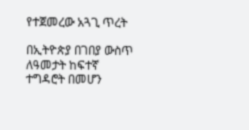የተጀመረው አጓጊ ጥረት

በኢትዮጵያ በገበያ ውስጥ ለዓመታት ከፍተኛ ተግዳሮት በመሆን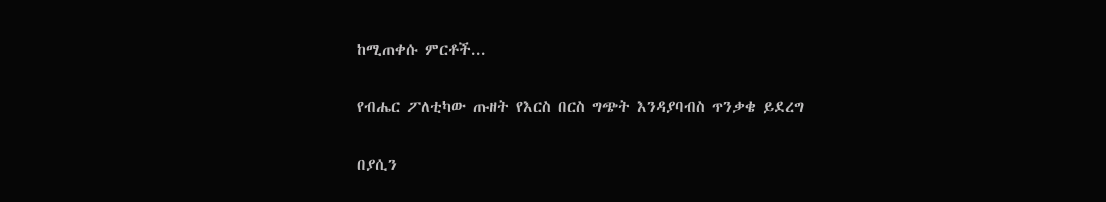ከሚጠቀሱ ምርቶች...

የብሔር ፖለቲካው ጡዘት የእርስ በርስ ግጭት እንዳያባብስ ጥንቃቄ ይደረግ

በያሲን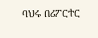ባህሩ በሪፖርተር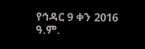የኅዳር 9 ቀን 2016 ዓ.ም.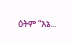ዕትም “እኔ...